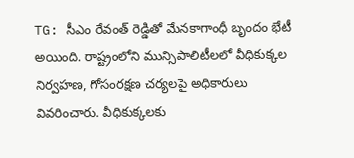TG: సీఎం రేవంత్ రెడ్డితో మేనకాగాంధీ బృందం భేటీ అయింది. రాష్ట్రంలోని మున్సిపాలిటీలలో వీధికుక్కల నిర్వహణ, గోసంరక్షణ చర్యలపై అధికారులు వివరించారు. వీధికుక్కలకు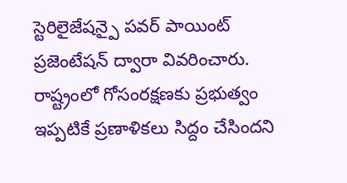స్టెరిలైజేషన్పై పవర్ పాయింట్ ప్రజెంటేషన్ ద్వారా వివరించారు. రాష్ట్రంలో గోసంరక్షణకు ప్రభుత్వం ఇప్పటికే ప్రణాళికలు సిద్దం చేసిందని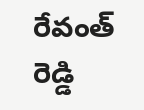రేవంత్ రెడ్డి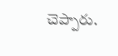చెప్పారు.